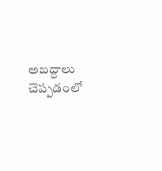అబద్దాలు చెప్పడంలో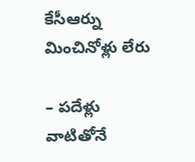కేసీఆర్ను మించినోళ్లు లేరు

– పదేళ్లు వాటితోనే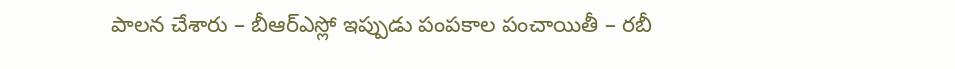పాలన చేశారు – బీఆర్ఎస్లో ఇప్పుడు పంపకాల పంచాయితీ – రబీ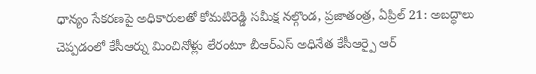ధాన్యం సేకరణపై అధికారులతో కోమటిరెడ్డి సమీక్ష నల్గొండ, ప్రజాతంత్ర, ఏప్రిల్ 21: అబద్ధాలు చెప్పడంలో కేసీఆర్ను మించినోళ్లు లేరంటూ బీఆర్ఎస్ అధినేత కేసీఆర్పై ఆర్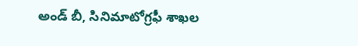అండ్ బీ, సినిమాటోగ్రఫీ శాఖల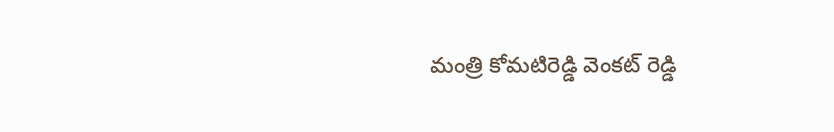మంత్రి కోమటిరెడ్డి వెంకట్ రెడ్డి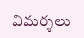విమర్శలు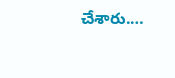చేశారు.…